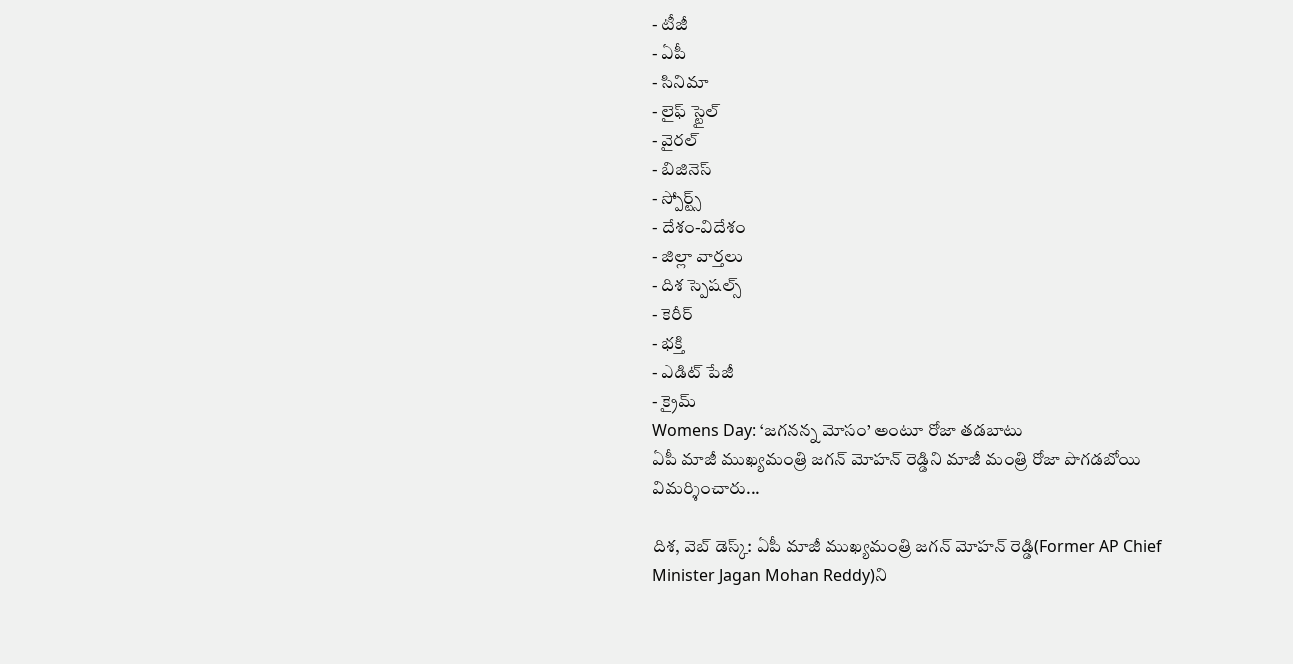- టీజీ
- ఏపీ
- సినిమా
- లైఫ్ స్టైల్
- వైరల్
- బిజినెస్
- స్పోర్ట్స్
- దేశం-విదేశం
- జిల్లా వార్తలు
- దిశ స్పెషల్స్
- కెరీర్
- భక్తి
- ఎడిట్ పేజీ
- క్రైమ్
Womens Day: ‘జగనన్న మోసం’ అంటూ రోజా తడబాటు
ఏపీ మాజీ ముఖ్యమంత్రి జగన్ మోహన్ రెడ్డిని మాజీ మంత్రి రోజా పొగడబోయి విమర్శించారు...

దిశ, వెబ్ డెస్క్: ఏపీ మాజీ ముఖ్యమంత్రి జగన్ మోహన్ రెడ్డి(Former AP Chief Minister Jagan Mohan Reddy)ని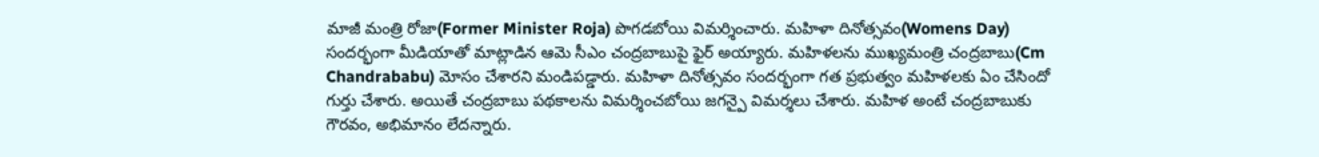మాజీ మంత్రి రోజా(Former Minister Roja) పొగడబోయి విమర్శించారు. మహిళా దినోత్సవం(Womens Day) సందర్భంగా మీడియాతో మాట్లాడిన ఆమె సీఎం చంద్రబాబుపై ఫైర్ అయ్యారు. మహిళలను ముఖ్యమంత్రి చంద్రబాబు(Cm Chandrababu) మోసం చేశారని మండిపడ్డారు. మహిళా దినోత్సవం సందర్భంగా గత ప్రభుత్వం మహిళలకు ఏం చేసిందో గుర్తు చేశారు. అయితే చంద్రబాబు పథకాలను విమర్శించబోయి జగన్పై విమర్శలు చేశారు. మహిళ అంటే చంద్రబాబుకు గౌరవం, అభిమానం లేదన్నారు.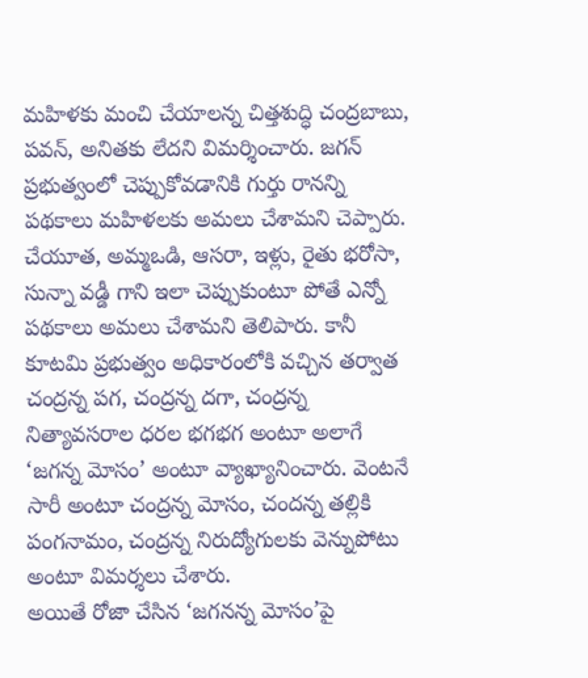మహిళకు మంచి చేయాలన్న చిత్తశుద్ధి చంద్రబాబు, పవన్, అనితకు లేదని విమర్శించారు. జగన్ ప్రభుత్వంలో చెప్పుకోవడానికి గుర్తు రానన్ని పథకాలు మహిళలకు అమలు చేశామని చెప్పారు. చేయూత, అమ్మఒడి, ఆసరా, ఇళ్లు, రైతు భరోసా, సున్నా వడ్డీ గాని ఇలా చెప్పుకుంటూ పోతే ఎన్నో పథకాలు అమలు చేశామని తెలిపారు. కానీ కూటమి ప్రభుత్వం అధికారంలోకి వచ్చిన తర్వాత చంద్రన్న పగ, చంద్రన్న దగా, చంద్రన్న నిత్యావసరాల ధరల భగభగ అంటూ అలాగే ‘జగన్న మోసం’ అంటూ వ్యాఖ్యానించారు. వెంటనే సారీ అంటూ చంద్రన్న మోసం, చందన్న తల్లికి పంగనామం, చంద్రన్న నిరుద్యోగులకు వెన్నుపోటు అంటూ విమర్శలు చేశారు.
అయితే రోజా చేసిన ‘జగనన్న మోసం’పై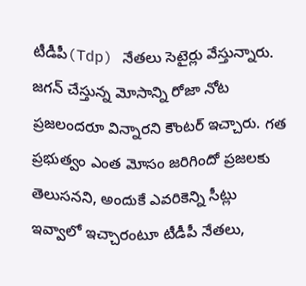టీడీపీ(Tdp) నేతలు సెటైర్లు వేస్తున్నారు. జగన్ చేస్తున్న మోసాన్ని రోజా నోట ప్రజలందరూ విన్నారని కౌంటర్ ఇచ్చారు. గత ప్రభుత్వం ఎంత మోసం జరిగిందో ప్రజలకు తెలుసనని, అందుకే ఎవరికెన్ని సీట్లు ఇవ్వాలో ఇచ్చారంటూ టీడీపీ నేతలు,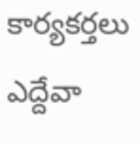కార్యకర్తలు ఎద్దేవా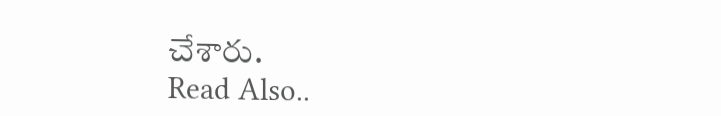చేశారు.
Read Also..